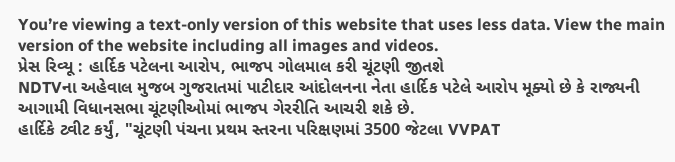You’re viewing a text-only version of this website that uses less data. View the main version of the website including all images and videos.
પ્રેસ રિવ્યૂ : હાર્દિક પટેલના આરોપ, ભાજપ ગોલમાલ કરી ચૂંટણી જીતશે
NDTVના અહેવાલ મુજબ ગુજરાતમાં પાટીદાર આંદોલનના નેતા હાર્દિક પટેલે આરોપ મૂક્યો છે કે રાજ્યની આગામી વિધાનસભા ચૂંટણીઓમાં ભાજપ ગેરરીતિ આચરી શકે છે.
હાર્દિકે ટ્વીટ કર્યું, "ચૂંટણી પંચના પ્રથમ સ્તરના પરિક્ષણમાં 3500 જેટલા VVPAT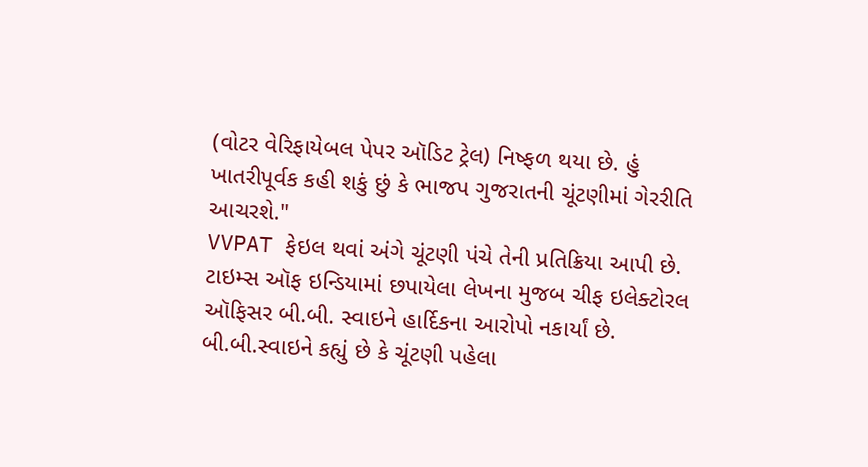(વોટર વેરિફાયેબલ પેપર ઑડિટ ટ્રેલ) નિષ્ફળ થયા છે. હું ખાતરીપૂર્વક કહી શકું છું કે ભાજપ ગુજરાતની ચૂંટણીમાં ગેરરીતિ આચરશે."
VVPAT ફેઇલ થવાં અંગે ચૂંટણી પંચે તેની પ્રતિક્રિયા આપી છે.
ટાઇમ્સ ઑફ ઇન્ડિયામાં છપાયેલા લેખના મુજબ ચીફ ઇલેક્ટોરલ ઑફિસર બી.બી. સ્વાઇને હાર્દિકના આરોપો નકાર્યાં છે.
બી.બી.સ્વાઇને કહ્યું છે કે ચૂંટણી પહેલા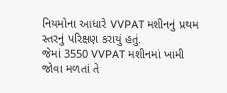નિયમોના આધારે VVPAT મશીનનું પ્રથમ સ્તરનું પરિક્ષણ કરાયું હતું.
જેમાં 3550 VVPAT મશીનમાં ખામી જોવા મળતાં તે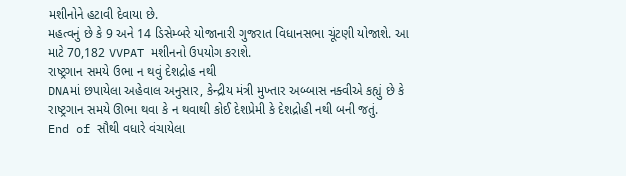મશીનોને હટાવી દેવાયા છે.
મહત્વનું છે કે 9 અને 14 ડિસેમ્બરે યોજાનારી ગુજરાત વિધાનસભા ચૂંટણી યોજાશે. આ માટે 70,182 VVPAT મશીનનો ઉપયોગ કરાશે.
રાષ્ટ્રગાન સમયે ઉભા ન થવું દેશદ્રોહ નથી
DNAમાં છપાયેલા અહેવાલ અનુસાર, કેન્દ્રીય મંત્રી મુખ્તાર અબ્બાસ નક્વીએ કહ્યું છે કે રાષ્ટ્રગાન સમયે ઊભા થવા કે ન થવાથી કોઈ દેશપ્રેમી કે દેશદ્રોહી નથી બની જતું.
End of સૌથી વધારે વંચાયેલા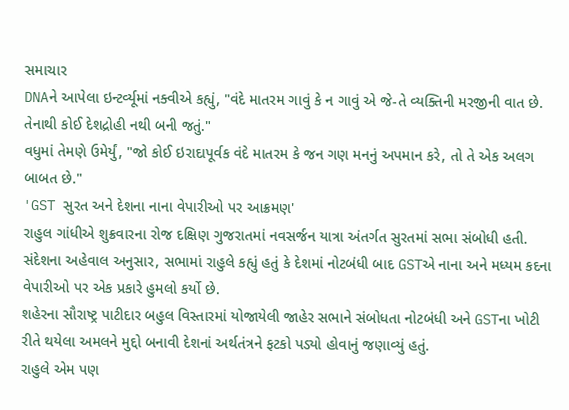સમાચાર
DNAને આપેલા ઇન્ટર્વ્યૂમાં નક્વીએ કહ્યું, "વંદે માતરમ ગાવું કે ન ગાવું એ જે-તે વ્યક્તિની મરજીની વાત છે. તેનાથી કોઈ દેશદ્રોહી નથી બની જતું."
વધુમાં તેમણે ઉમેર્યું, "જો કોઈ ઇરાદાપૂર્વક વંદે માતરમ કે જન ગણ મનનું અપમાન કરે, તો તે એક અલગ બાબત છે."
'GST સુરત અને દેશના નાના વેપારીઓ પર આક્રમણ'
રાહુલ ગાંધીએ શુક્રવારના રોજ દક્ષિણ ગુજરાતમાં નવસર્જન યાત્રા અંતર્ગત સુરતમાં સભા સંબોધી હતી.
સંદેશના અહેવાલ અનુસાર, સભામાં રાહુલે કહ્યું હતું કે દેશમાં નોટબંધી બાદ GSTએ નાના અને મધ્યમ કદના વેપારીઓ પર એક પ્રકારે હુમલો કર્યો છે.
શહેરના સૌરાષ્ટ્ર પાટીદાર બહુલ વિસ્તારમાં યોજાયેલી જાહેર સભાને સંબોધતા નોટબંધી અને GSTના ખોટી રીતે થયેલા અમલને મુદ્દો બનાવી દેશનાં અર્થતંત્રને ફટકો પડ્યો હોવાનું જણાવ્યું હતું.
રાહુલે એમ પણ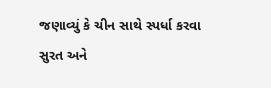જણાવ્યું કે ચીન સાથે સ્પર્ધા કરવા સુરત અને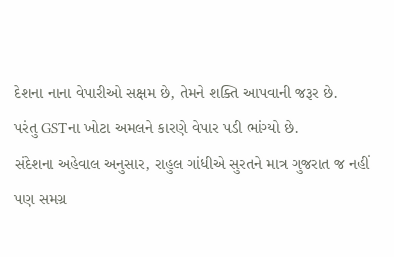દેશના નાના વેપારીઓ સક્ષમ છે, તેમને શક્તિ આપવાની જરૂર છે.
પરંતુ GSTના ખોટા અમલને કારણે વેપાર પડી ભાંગ્યો છે.
સંદેશના અહેવાલ અનુસાર, રાહુલ ગાંધીએ સુરતને માત્ર ગુજરાત જ નહીં પણ સમગ્ર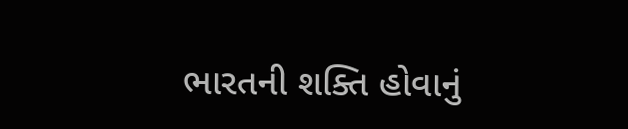ભારતની શક્તિ હોવાનું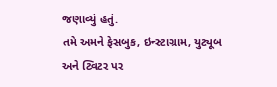જણાવ્યું હતું.
તમે અમને ફેસબુક, ઇન્સ્ટાગ્રામ, યુટ્યૂબ અને ટ્વિટર પર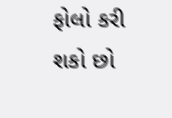ફોલો કરી શકો છો